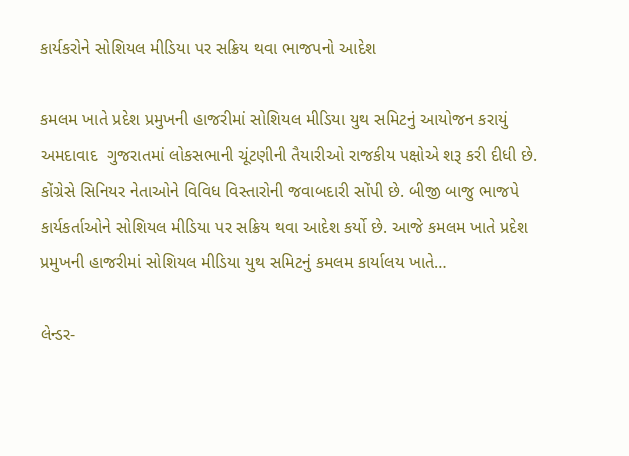કાર્યકરોને સોશિયલ મીડિયા પર સક્રિય થવા ભાજપનો આદેશ

કમલમ ખાતે પ્રદેશ પ્રમુખની હાજરીમાં સોશિયલ મીડિયા યુથ સમિટનું આયોજન કરાયું અમદાવાદ  ગુજરાતમાં લોકસભાની ચૂંટણીની તૈયારીઓ રાજકીય પક્ષોએ શરૂ કરી દીધી છે. કોંગ્રેસે સિનિયર નેતાઓને વિવિધ વિસ્તારોની જવાબદારી સોંપી છે. બીજી બાજુ ભાજપે કાર્યકર્તાઓને સોશિયલ મીડિયા પર સક્રિય થવા આદેશ કર્યો છે. આજે કમલમ ખાતે પ્રદેશ પ્રમુખની હાજરીમાં સોશિયલ મીડિયા યુથ સમિટનું કમલમ કાર્યાલય ખાતે…

લેન્ડર-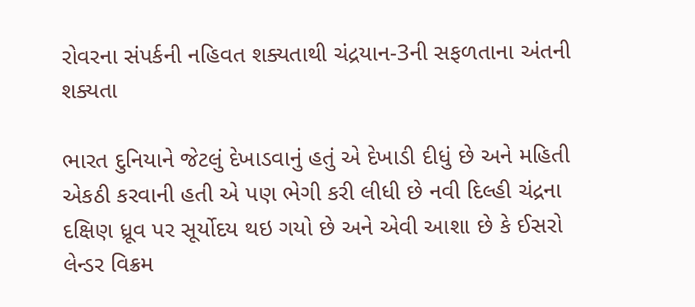રોવરના સંપર્કની નહિવત શક્યતાથી ચંદ્રયાન-3ની સફળતાના અંતની શક્યતા

ભારત દુનિયાને જેટલું દેખાડવાનું હતું એ દેખાડી દીધું છે અને મહિતી એકઠી કરવાની હતી એ પણ ભેગી કરી લીધી છે નવી દિલ્હી ચંદ્રના દક્ષિણ ધ્રૂવ પર સૂર્યોદય થઇ ગયો છે અને એવી આશા છે કે ઈસરો લેન્ડર વિક્રમ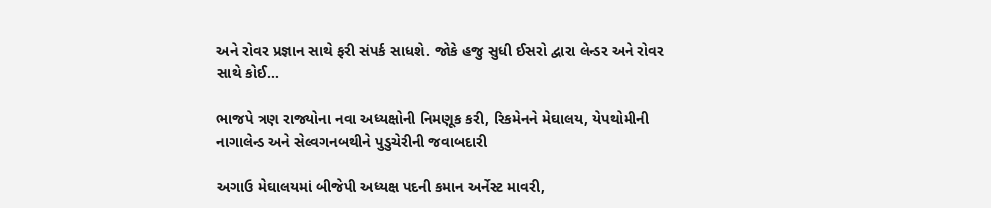અને રોવર પ્રજ્ઞાન સાથે ફરી સંપર્ક સાધશે. જોકે હજુ સુધી ઈસરો દ્વારા લેન્ડર અને રોવર સાથે કોઈ…

ભાજપે ત્રણ રાજ્યોના નવા અધ્યક્ષોની નિમણૂક કરી, રિકમેનને મેઘાલય, યેપથોમીની નાગાલેન્ડ અને સેલ્વગનબથીને પુડુચેરીની જવાબદારી

અગાઉ મેઘાલયમાં બીજેપી અધ્યક્ષ પદની કમાન અર્નેસ્ટ માવરી,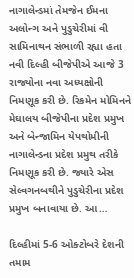નાગાલેન્ડમાં તેમજેન ઈમના અલોન્ગ અને પુડુચેરીમાં વી સામિનાથન સંભાળી રહ્યા હતા નવી દિલ્હી બીજેપીએ આજે 3 રાજ્યોના નવા અધ્યક્ષોની નિમણૂક કરી છે. રિકમેન મોમિનને મેઘાલય બીજેપીના પ્રદેશ પ્રમુખ અને બેન્જામિન યેપથોમીની નાગાલેન્ડના પ્રદેશ પ્રમુથ તરીકે નિમણૂક કરી છે. જ્યારે એસ સેલ્વગનબથીને પુડુચેરીના પ્રદેશ પ્રમુખ બનાવાયા છે. આ…

દિલ્હીમાં 5-6 ઓક્ટોબરે દેશની તમામ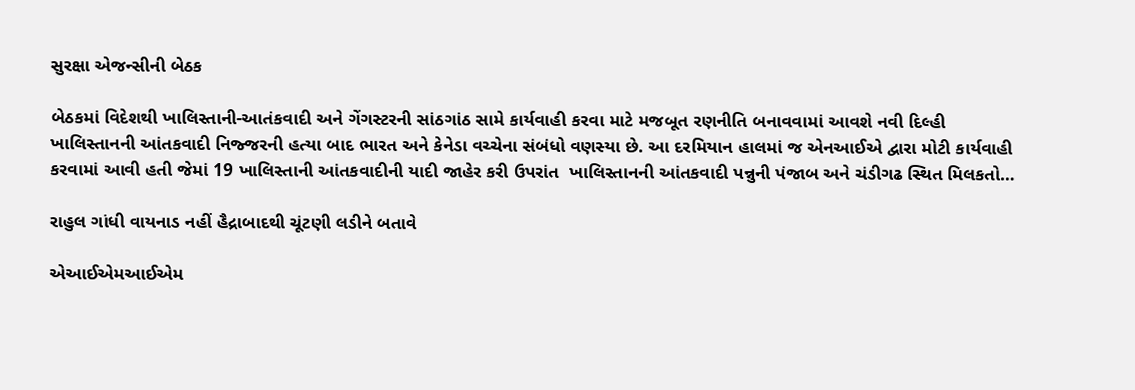સુરક્ષા એજન્સીની બેઠક

બેઠકમાં વિદેશથી ખાલિસ્તાની-આતંકવાદી અને ગેંગસ્ટરની સાંઠગાંઠ સામે કાર્યવાહી કરવા માટે મજબૂત રણનીતિ બનાવવામાં આવશે નવી દિલ્હી ખાલિસ્તાનની આંતકવાદી નિજ્જરની હત્યા બાદ ભારત અને કેનેડા વચ્ચેના સંબંધો વણસ્યા છે. આ દરમિયાન હાલમાં જ એનઆઈએ દ્વારા મોટી કાર્યવાહી કરવામાં આવી હતી જેમાં 19 ખાલિસ્તાની આંતકવાદીની યાદી જાહેર કરી ઉપરાંત  ખાલિસ્તાનની આંતકવાદી પન્નુની પંજાબ અને ચંડીગઢ સ્થિત મિલકતો…

રાહુલ ગાંધી વાયનાડ નહીં હૈદ્રાબાદથી ચૂંટણી લડીને બતાવે

એઆઈએમઆઈએમ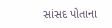સાંસદ પોતાના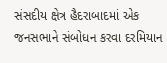સંસદીય ક્ષેત્ર હૈદરાબાદમાં એક જનસભાને સંબોધન કરવા દરમિયાન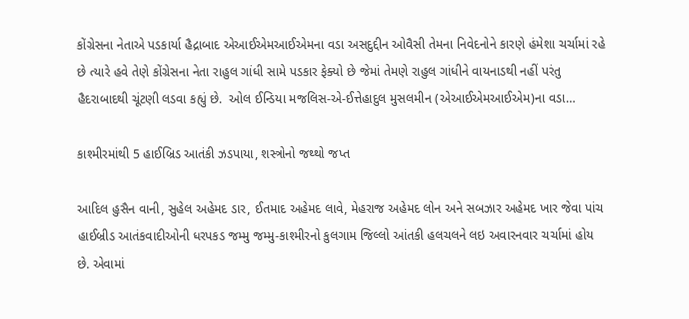કોંગ્રેસના નેતાએ પડકાર્યા હૈદ્રાબાદ એઆઈએમઆઈએમના વડા અસદુદ્દીન ઓવૈસી તેમના નિવેદનોને કારણે હંમેશા ચર્ચામાં રહે છે ત્યારે હવે તેણે કોંગ્રેસના નેતા રાહુલ ગાંધી સામે પડકાર ફેક્યો છે જેમાં તેમણે રાહુલ ગાંધીને વાયનાડથી નહીં પરંતુ હૈદરાબાદથી ચૂંટણી લડવા કહ્યું છે.  ઓલ ઈન્ડિયા મજલિસ-એ-ઈત્તેહાદુલ મુસલમીન (એઆઈએમઆઈએમ)ના વડા…

કાશ્મીરમાંથી 5 હાઈબ્રિડ આતંકી ઝડપાયા, શસ્ત્રોનો જથ્થો જપ્ત

આદિલ હુસૈન વાની, સુહેલ અહેમદ ડાર, ઈતમાદ અહેમદ લાવે, મેહરાજ અહેમદ લોન અને સબઝાર અહેમદ ખાર જેવા પાંચ હાઈબ્રીડ આતંકવાદીઓની ધરપકડ જમ્મુ જમ્મુ-કાશ્મીરનો કુલગામ જિલ્લો આંતકી હલચલને લઇ અવારનવાર ચર્ચામાં હોય છે. એવામાં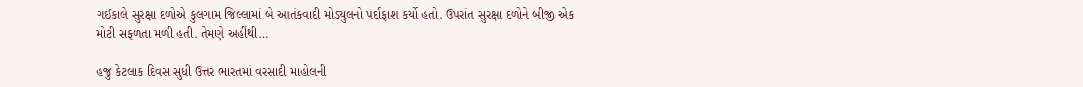ગઈકાલે સુરક્ષા દળોએ કુલગામ જિલ્લામાં બે આતંકવાદી મોડ્યુલનો પર્દાફાશ કર્યો હતો. ઉપરાંત સુરક્ષા દળોને બીજી એક મોટી સફળતા મળી હતી. તેમણે અહીંથી…

હજુ કેટલાક દિવસ સુધી ઉત્તર ભારતમાં વરસાદી માહોલની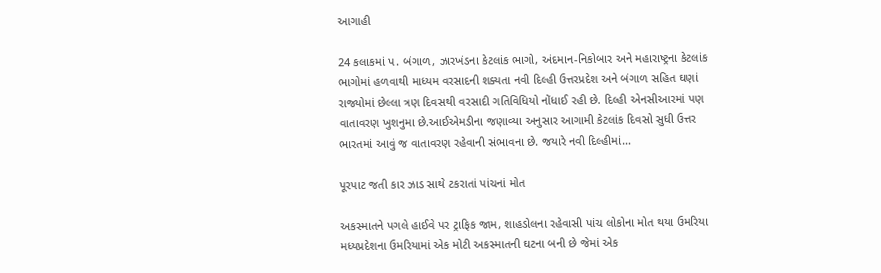આગાહી

24 કલાકમાં પ. બંગાળ, ઝારખંડના કેટલાંક ભાગો, અંદમાન-નિકોબાર અને મહારાષ્ટ્રના કેટલાંક ભાગોમાં હળવાથી માધ્યમ વરસાદની શક્યતા નવી દિલ્હી ઉત્તરપ્રદેશ અને બંગાળ સહિત ઘણાં રાજ્યોમાં છેલ્લા ત્રણ દિવસથી વરસાદી ગતિવિધિયો નોંધાઈ રહી છે. દિલ્હી એનસીઆરમાં પણ વાતાવરણ ખુશનુમા છે.આઈએમડીના જણાવ્યા અનુસાર આગામી કેટલાંક દિવસો સુધી ઉત્તર ભારતમાં આવું જ વાતાવરણ રહેવાની સંભાવના છે. જયારે નવી દિલ્હીમાં…

પૂરપાટ જતી કાર ઝાડ સાથે ટકરાતાં પાંચનાં મોત

અકસ્માતને પગલે હાઈવે પર ટ્રાફિક જામ, શાહડોલના રહેવાસી પાંચ લોકોના મોત થયા ઉમરિયા મધ્યપ્રદેશના ઉમરિયામાં એક મોટી અકસ્માતની ઘટના બની છે જેમાં એક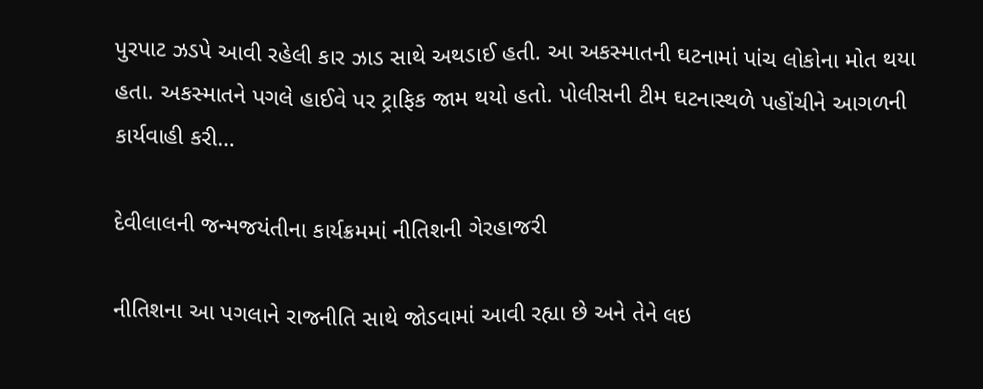પુરપાટ ઝડપે આવી રહેલી કાર ઝાડ સાથે અથડાઈ હતી. આ અકસ્માતની ઘટનામાં પાંચ લોકોના મોત થયા હતા. અકસ્માતને પગલે હાઈવે પર ટ્રાફિક જામ થયો હતો. પોલીસની ટીમ ઘટનાસ્થળે પહોંચીને આગળની કાર્યવાહી કરી…

દેવીલાલની જન્મજયંતીના કાર્યક્રમમાં નીતિશની ગેરહાજરી

નીતિશના આ પગલાને રાજનીતિ સાથે જોડવામાં આવી રહ્યા છે અને તેને લઇ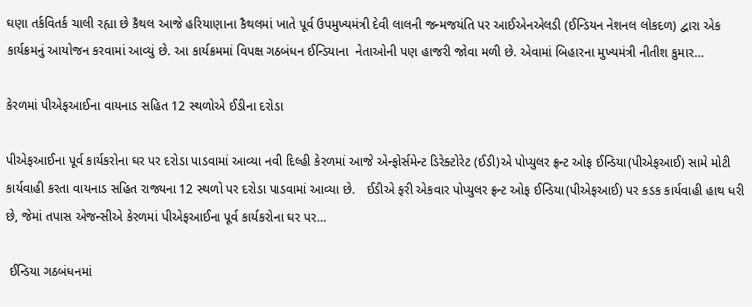ઘણા તર્કવિતર્ક ચાલી રહ્યા છે કૈથલ આજે હરિયાણાના કૈથલમાં ખાતે પૂર્વ ઉપમુખ્યમંત્રી દેવી લાલની જન્મજયંતિ પર આઈએનએલડી (ઈન્ડિયન નેશનલ લોકદળ) દ્વારા એક કાર્યક્રમનું આયોજન કરવામાં આવ્યું છે. આ કાર્યક્રમમાં વિપક્ષ ગઠબંધન ઈન્ડિયાના  નેતાઓની પણ હાજરી જોવા મળી છે. એવામાં બિહારના મુખ્યમંત્રી નીતીશ કુમાર…

કેરળમાં પીએફઆઈના વાયનાડ સહિત 12 સ્થળોએ ઈડીના દરોડા

પીએફઆઈના પૂર્વ કાર્યકરોના ઘર પર દરોડા પાડવામાં આવ્યા નવી દિલ્હી કેરળમાં આજે એન્ફોર્સમેન્ટ ડિરેક્ટોરેટ (ઈડી)એ પોપ્યુલર ફ્રન્ટ ઓફ ઈન્ડિયા(પીએફઆઈ) સામે મોટી કાર્યવાહી કરતા વાયનાડ સહિત રાજ્યના 12 સ્થળો પર દરોડા પાડવામાં આવ્યા છે.   ઈડીએ ફરી એકવાર પોપ્યુલર ફ્રન્ટ ઓફ ઈન્ડિયા(પીએફઆઈ) પર કડક કાર્યવાહી હાથ ધરી છે, જેમાં તપાસ એજન્સીએ કેરળમાં પીએફઆઈના પૂર્વ કાર્યકરોના ઘર પર…

 ઈન્ડિયા ગઠબંધનમાં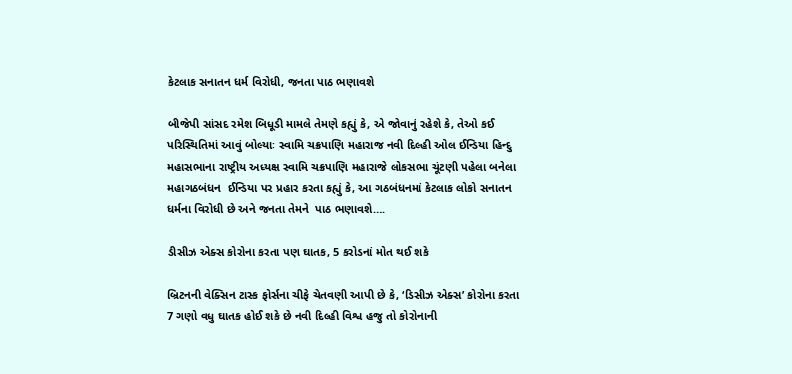કેટલાક સનાતન ધર્મ વિરોધી, જનતા પાઠ ભણાવશે

બીજેપી સાંસદ રમેશ બિધૂડી મામલે તેમણે કહ્યું કે, એ જોવાનું રહેશે કે, તેઓ કઈ પરિસ્થિતિમાં આવું બોલ્યાઃ સ્વામિ ચક્રપાણિ મહારાજ નવી દિલ્હી ઓલ ઈન્ડિયા હિન્દુ મહાસભાના રાષ્ટ્રીય અધ્યક્ષ સ્વામિ ચક્રપાણિ મહારાજે લોકસભા ચૂંટણી પહેલા બનેલા મહાગઠબંધન  ઈન્ડિયા પર પ્રહાર કરતા કહ્યું કે, આ ગઠબંધનમાં કેટલાક લોકો સનાતન ધર્મના વિરોધી છે અને જનતા તેમને  પાઠ ભણાવશે….

ડીસીઝ એક્સ કોરોના કરતા પણ ઘાતક, 5 કરોડનાં મોત થઈ શકે

બ્રિટનની વેક્સિન ટાસ્ક ફોર્સના ચીફે ચેતવણી આપી છે કે, ‘ડિસીઝ એક્સ’ કોરોના કરતા 7 ગણો વધુ ઘાતક હોઈ શકે છે નવી દિલ્હી વિશ્વ હજુ તો કોરોનાની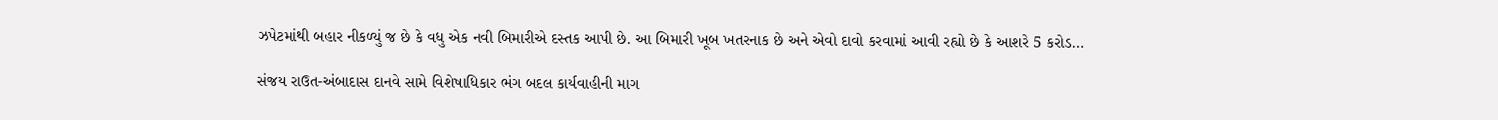ઝપેટમાંથી બહાર નીકળ્યું જ છે કે વધુ એક નવી બિમારીએ દસ્તક આપી છે. આ બિમારી ખૂબ ખતરનાક છે અને એવો દાવો કરવામાં આવી રહ્યો છે કે આશરે 5 કરોડ…

સંજય રાઉત-અંબાદાસ દાનવે સામે વિશેષાધિકાર ભંગ બદલ કાર્યવાહીની માગ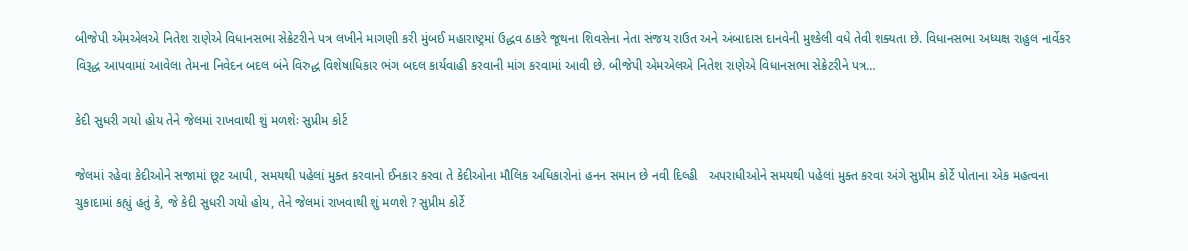બીજેપી એમએલએ નિતેશ રાણેએ વિધાનસભા સેક્રેટરીને પત્ર લખીને માગણી કરી મુંબઈ મહારાષ્ટ્રમાં ઉદ્ધવ ઠાકરે જૂથના શિવસેના નેતા સંજય રાઉત અને અંબાદાસ દાનવેની મુશ્કેલી વધે તેવી શક્યતા છે. વિધાનસભા અધ્યક્ષ રાહુલ નાર્વેકર વિરૂદ્ધ આપવામાં આવેલા તેમના નિવેદન બદલ બંને વિરુદ્ધ વિશેષાધિકાર ભંગ બદલ કાર્યવાહી કરવાની માંગ કરવામાં આવી છે. બીજેપી એમએલએ નિતેશ રાણેએ વિધાનસભા સેક્રેટરીને પત્ર…

કેદી સુધરી ગયો હોય તેને જેલમાં રાખવાથી શું મળશેઃ સુપ્રીમ કોર્ટ

જેલમાં રહેવા કેદીઓને સજામાં છૂટ આપી, સમયથી પહેલાં મુક્ત કરવાનો ઈનકાર કરવા તે કેદીઓના મૌલિક અધિકારોનાં હનન સમાન છે નવી દિલ્હી   અપરાધીઓને સમયથી પહેલાં મુક્ત કરવા અંગે સુપ્રીમ કોર્ટે પોતાના એક મહત્વના ચુકાદામાં કહ્યું હતું કે, જે કેદી સુધરી ગયો હોય, તેને જેલમાં રાખવાથી શું મળશે ? સુપ્રીમ કોર્ટે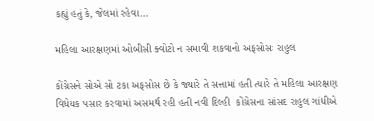કહ્યું હતું કે, જેલમાં રહેવા…

મહિલા આરક્ષણમાં ઓબીસી ક્વોટો ન સમાવી શકવાનો અફસોસઃ રાહુલ

કોંગ્રેસને સોએ સો ટકા અફસોસ છે કે જ્યારે તે સત્તામાં હતી ત્યારે તે મહિલા આરક્ષણ વિધેયક પસાર કરવામાં અસમર્થ રહી હતી નવી દિલ્હી  કોંગ્રેસના સાંસદ રાહુલ ગાંધીએ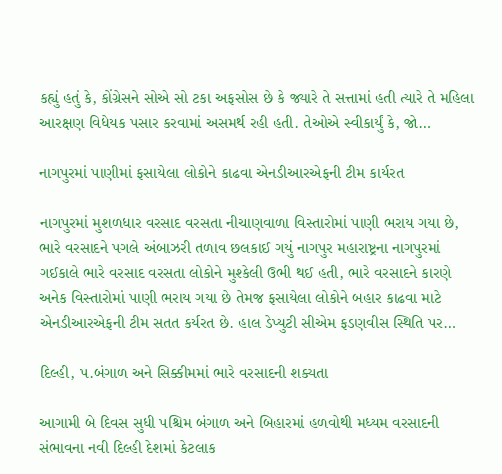કહ્યું હતું કે, કોંગ્રેસને સોએ સો ટકા અફસોસ છે કે જ્યારે તે સત્તામાં હતી ત્યારે તે મહિલા આરક્ષણ વિધેયક પસાર કરવામાં અસમર્થ રહી હતી. તેઓએ સ્વીકાર્યું કે, જો…

નાગપુરમાં પાણીમાં ફસાયેલા લોકોને કાઢવા એનડીઆરએફની ટીમ કાર્યરત

નાગપુરમાં મુશળધાર વરસાદ વરસતા નીચાણવાળા વિસ્તારોમાં પાણી ભરાય ગયા છે, ભારે વરસાદને પગલે અંબાઝરી તળાવ છલકાઈ ગયું નાગપુર મહારાષ્ટ્રના નાગપુરમાં ગઈકાલે ભારે વરસાદ વરસતા લોકોને મુશ્કેલી ઉભી થઈ હતી, ભારે વરસાદને કારણે અનેક વિસ્તારોમાં પાણી ભરાય ગયા છે તેમજ ફસાયેલા લોકોને બહાર કાઢવા માટે  એનડીઆરએફની ટીમ સતત કર્યરત છે. હાલ ડેપ્યુટી સીએમ ફડણવીસ સ્થિતિ પર…

દિલ્હી, પ.બંગાળ અને સિક્કીમમાં ભારે વરસાદની શક્યતા

આગામી બે દિવસ સુધી પશ્ચિમ બંગાળ અને બિહારમાં હળવોથી મધ્યમ વરસાદની સંભાવના નવી દિલ્હી દેશમાં કેટલાક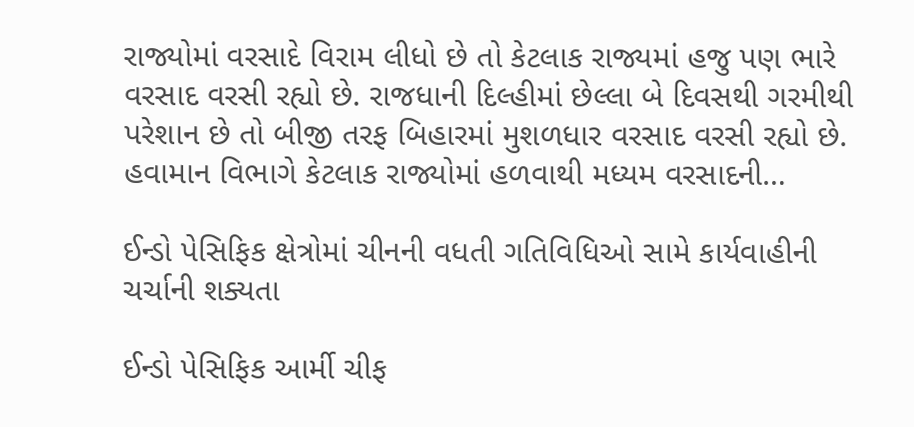રાજ્યોમાં વરસાદે વિરામ લીધો છે તો કેટલાક રાજ્યમાં હજુ પણ ભારે વરસાદ વરસી રહ્યો છે. રાજધાની દિલ્હીમાં છેલ્લા બે દિવસથી ગરમીથી પરેશાન છે તો બીજી તરફ બિહારમાં મુશળધાર વરસાદ વરસી રહ્યો છે. હવામાન વિભાગે કેટલાક રાજ્યોમાં હળવાથી મધ્યમ વરસાદની…

ઈન્ડો પેસિફિક ક્ષેત્રોમાં ચીનની વધતી ગતિવિધિઓ સામે કાર્યવાહીની ચર્ચાની શક્યતા

ઈન્ડો પેસિફિક આર્મી ચીફ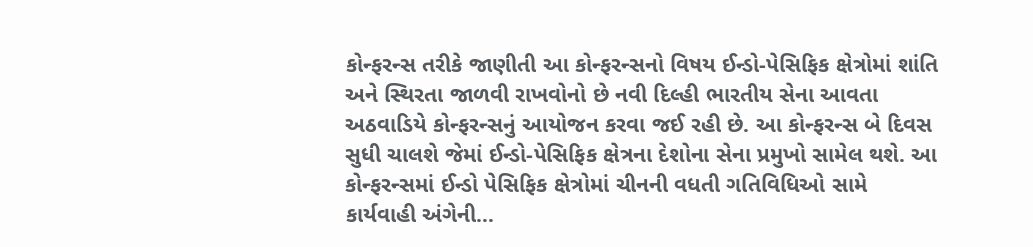કોન્ફરન્સ તરીકે જાણીતી આ કોન્ફરન્સનો વિષય ઈન્ડો-પેસિફિક ક્ષેત્રોમાં શાંતિ અને સ્થિરતા જાળવી રાખવોનો છે નવી દિલ્હી ભારતીય સેના આવતા અઠવાડિયે કોન્ફરન્સનું આયોજન કરવા જઈ રહી છે. આ કોન્ફરન્સ બે દિવસ સુધી ચાલશે જેમાં ઈન્ડો-પેસિફિક ક્ષેત્રના દેશોના સેના પ્રમુખો સામેલ થશે. આ કોન્ફરન્સમાં ઈન્ડો પેસિફિક ક્ષેત્રોમાં ચીનની વધતી ગતિવિધિઓ સામે કાર્યવાહી અંગેની…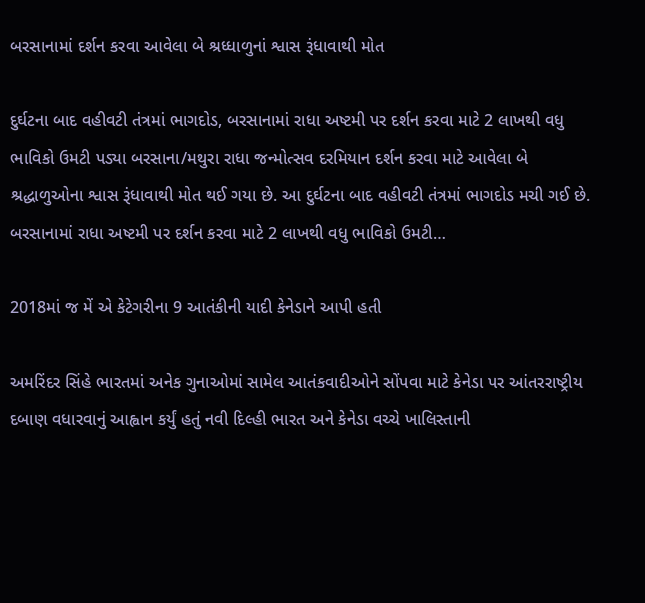બરસાનામાં દર્શન કરવા આવેલા બે શ્રધ્ધાળુનાં શ્વાસ રૂંધાવાથી મોત

દુર્ઘટના બાદ વહીવટી તંત્રમાં ભાગદોડ, બરસાનામાં રાધા અષ્ટમી પર દર્શન કરવા માટે 2 લાખથી વધુ ભાવિકો ઉમટી પડ્યા બરસાના/મથુરા રાધા જન્મોત્સવ દરમિયાન દર્શન કરવા માટે આવેલા બે શ્રદ્ધાળુઓના શ્વાસ રૂંધાવાથી મોત થઈ ગયા છે. આ દુર્ઘટના બાદ વહીવટી તંત્રમાં ભાગદોડ મચી ગઈ છે. બરસાનામાં રાધા અષ્ટમી પર દર્શન કરવા માટે 2 લાખથી વધુ ભાવિકો ઉમટી…

2018માં જ મેં એ કેટેગરીના 9 આતંકીની યાદી કેનેડાને આપી હતી

અમરિંદર સિંહે ભારતમાં અનેક ગુનાઓમાં સામેલ આતંકવાદીઓને સોંપવા માટે કેનેડા પર આંતરરાષ્ટ્રીય દબાણ વધારવાનું આહ્વાન કર્યું હતું નવી દિલ્હી ભારત અને કેનેડા વચ્ચે ખાલિસ્તાની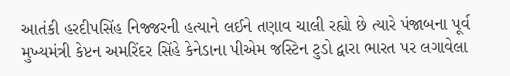આતંકી હરદીપસિંહ નિજ્જરની હત્યાને લઈને તણાવ ચાલી રહ્યો છે ત્યારે પંજાબના પૂર્વ મુખ્યમંત્રી કેપ્ટન અમરિંદર સિંહે કેનેડાના પીએમ જસ્ટિન ટુડો દ્વારા ભારત પર લગાવેલા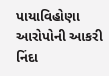પાયાવિહોણા આરોપોની આકરી નિંદા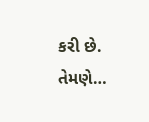કરી છે. તેમણે…